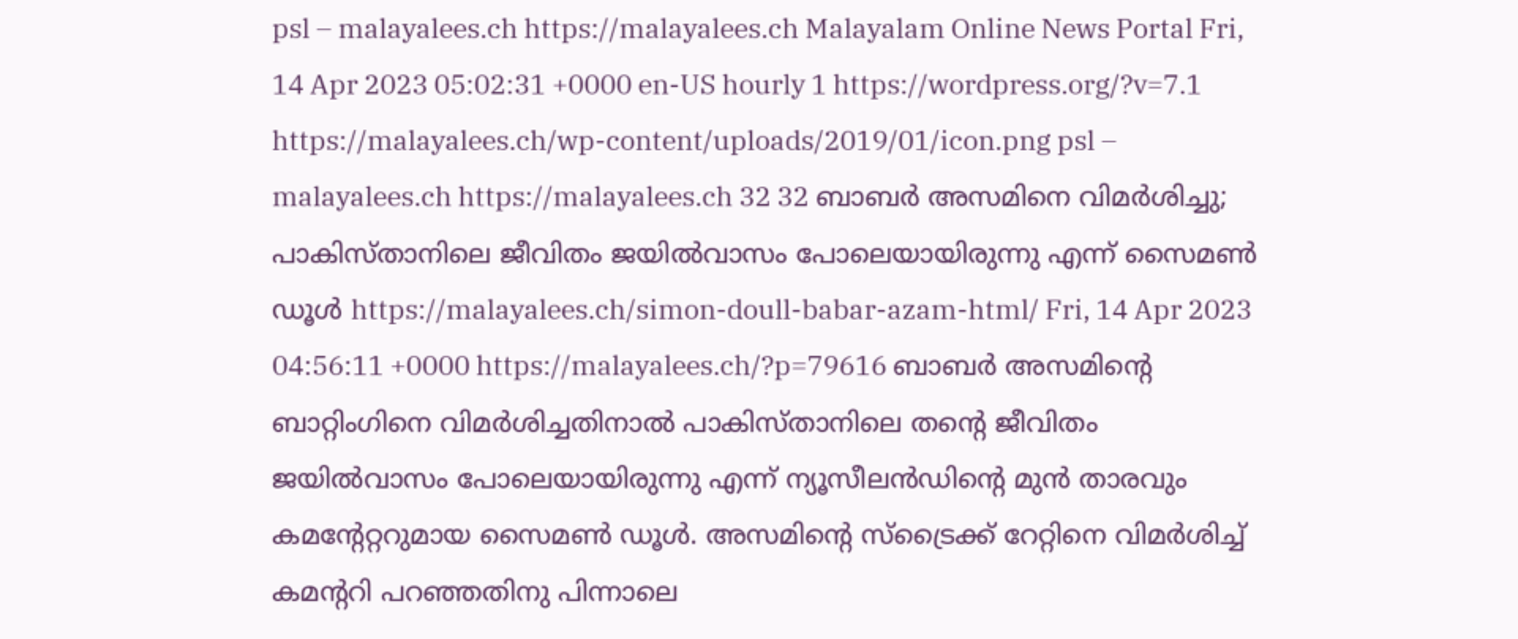psl – malayalees.ch https://malayalees.ch Malayalam Online News Portal Fri, 14 Apr 2023 05:02:31 +0000 en-US hourly 1 https://wordpress.org/?v=7.1 https://malayalees.ch/wp-content/uploads/2019/01/icon.png psl – malayalees.ch https://malayalees.ch 32 32 ബാബർ അസമിനെ വിമർശിച്ചു; പാകിസ്താനിലെ ജീവിതം ജയിൽവാസം പോലെയായിരുന്നു എന്ന് സൈമൺ ഡൂൾ https://malayalees.ch/simon-doull-babar-azam-html/ Fri, 14 Apr 2023 04:56:11 +0000 https://malayalees.ch/?p=79616 ബാബർ അസമിൻ്റെ ബാറ്റിംഗിനെ വിമർശിച്ചതിനാൽ പാകിസ്താനിലെ തൻ്റെ ജീവിതം ജയിൽവാസം പോലെയായിരുന്നു എന്ന് ന്യൂസീലൻഡിൻ്റെ മുൻ താരവും കമൻ്റേറ്ററുമായ സൈമൺ ഡൂൾ. അസമിൻ്റെ സ്ട്രൈക്ക് റേറ്റിനെ വിമർശിച്ച് കമൻ്ററി പറഞ്ഞതിനു പിന്നാലെ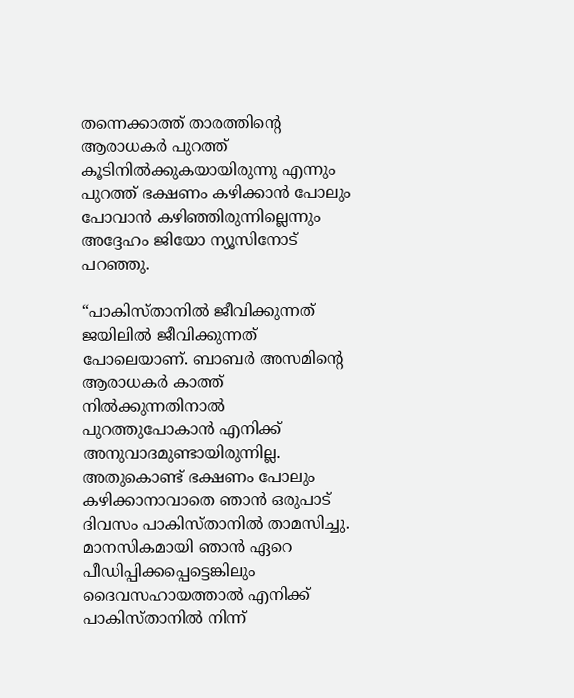തന്നെക്കാത്ത് താരത്തിൻ്റെ ആരാധകർ പുറത്ത് കൂടിനിൽക്കുകയായിരുന്നു എന്നും പുറത്ത് ഭക്ഷണം കഴിക്കാൻ പോലും പോവാൻ കഴിഞ്ഞിരുന്നില്ലെന്നും അദ്ദേഹം ജിയോ ന്യൂസിനോട് പറഞ്ഞു.

“പാകിസ്താനിൽ ജീവിക്കുന്നത് ജയിലിൽ ജീവിക്കുന്നത് പോലെയാണ്. ബാബർ അസമിൻ്റെ ആരാധകർ കാത്ത് നിൽക്കുന്നതിനാൽ പുറത്തുപോകാൻ എനിക്ക് അനുവാദമുണ്ടായിരുന്നില്ല. അതുകൊണ്ട് ഭക്ഷണം പോലും കഴിക്കാനാവാതെ ഞാൻ ഒരുപാട് ദിവസം പാകിസ്താനിൽ താമസിച്ചു. മാനസികമായി ഞാൻ ഏറെ പീഡിപ്പിക്കപ്പെട്ടെങ്കിലും ദൈവസഹായത്താൽ എനിക്ക് പാകിസ്താനിൽ നിന്ന്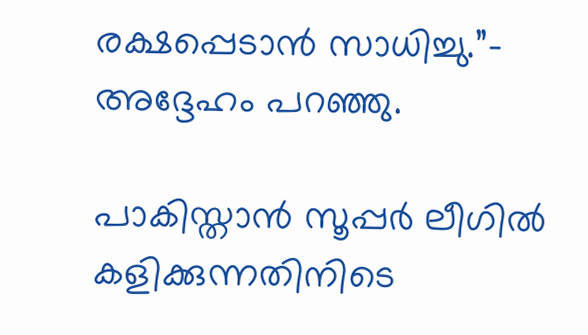രക്ഷപ്പെടാൻ സാധിച്ചു.”- അദ്ദേഹം പറഞ്ഞു.

പാകിസ്താൻ സൂപ്പർ ലീഗിൽ കളിക്കുന്നതിനിടെ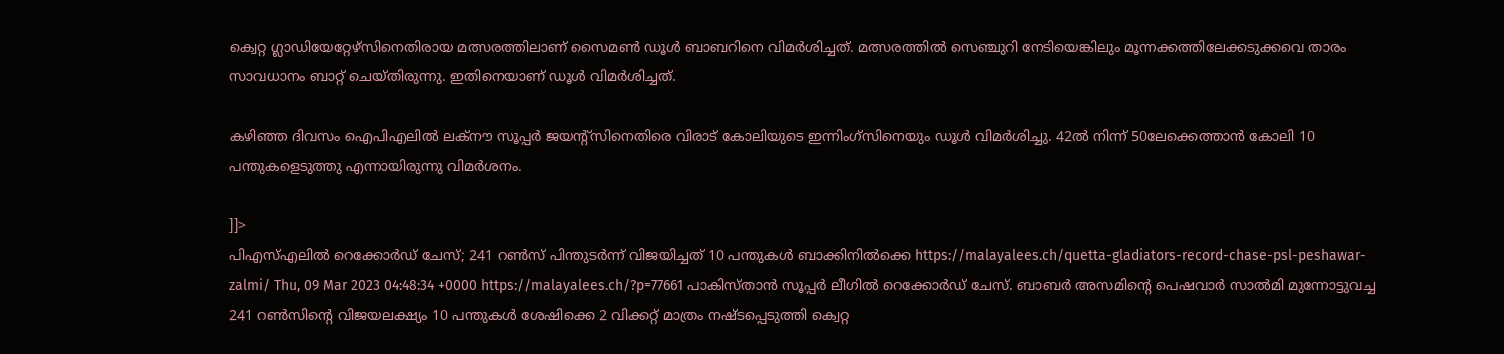ക്വെറ്റ ഗ്ലാഡിയേറ്റേഴ്സിനെതിരായ മത്സരത്തിലാണ് സൈമൺ ഡൂൾ ബാബറിനെ വിമർശിച്ചത്. മത്സരത്തിൽ സെഞ്ചുറി നേടിയെങ്കിലും മൂന്നക്കത്തിലേക്കടുക്കവെ താരം സാവധാനം ബാറ്റ് ചെയ്തിരുന്നു. ഇതിനെയാണ് ഡൂൾ വിമർശിച്ചത്.

കഴിഞ്ഞ ദിവസം ഐപിഎലിൽ ലക്നൗ സൂപ്പർ ജയൻ്റ്സിനെതിരെ വിരാട് കോലിയുടെ ഇന്നിംഗ്സിനെയും ഡൂൾ വിമർശിച്ചു. 42ൽ നിന്ന് 50ലേക്കെത്താൻ കോലി 10 പന്തുകളെടുത്തു എന്നായിരുന്നു വിമർശനം.

]]>
പിഎസ്എലിൽ റെക്കോർഡ് ചേസ്; 241 റൺസ് പിന്തുടർന്ന് വിജയിച്ചത് 10 പന്തുകൾ ബാക്കിനിൽക്കെ https://malayalees.ch/quetta-gladiators-record-chase-psl-peshawar-zalmi/ Thu, 09 Mar 2023 04:48:34 +0000 https://malayalees.ch/?p=77661 പാകിസ്താൻ സൂപ്പർ ലീഗിൽ റെക്കോർഡ് ചേസ്. ബാബർ അസമിൻ്റെ പെഷവാർ സാൽമി മുന്നോട്ടുവച്ച 241 റൺസിൻ്റെ വിജയലക്ഷ്യം 10 പന്തുകൾ ശേഷിക്കെ 2 വിക്കറ്റ് മാത്രം നഷ്ടപ്പെടുത്തി ക്വെറ്റ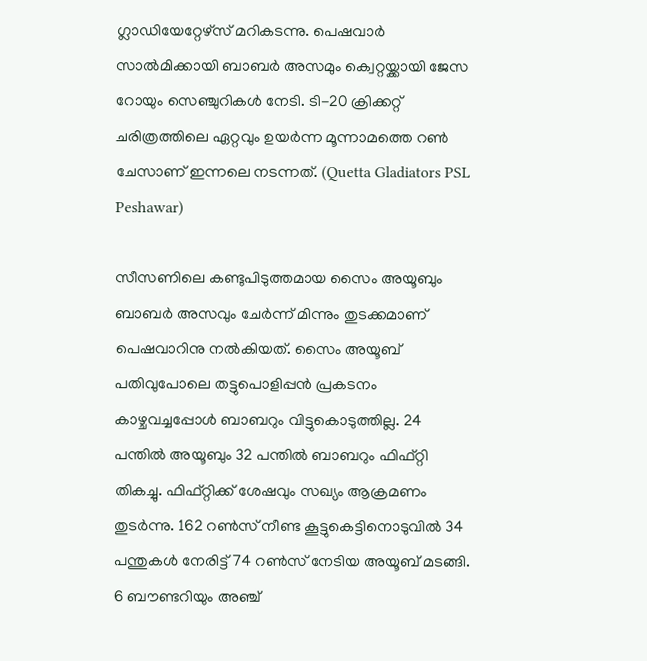ഗ്ലാഡിയേറ്റേഴ്സ് മറികടന്നു. പെഷവാർ സാൽമിക്കായി ബാബർ അസമും ക്വെറ്റയ്ക്കായി ജേസ റോയും സെഞ്ചുറികൾ നേടി. ടി-20 ക്രിക്കറ്റ് ചരിത്രത്തിലെ ഏറ്റവും ഉയർന്ന മൂന്നാമത്തെ റൺ ചേസാണ് ഇന്നലെ നടന്നത്. (Quetta Gladiators PSL Peshawar)

സീസണിലെ കണ്ടുപിടുത്തമായ സൈം അയൂബും ബാബർ അസവും ചേർന്ന് മിന്നും തുടക്കമാണ് പെഷവാറിനു നൽകിയത്. സൈം അയൂബ് പതിവുപോലെ തട്ടുപൊളിപ്പൻ പ്രകടനം കാഴ്ചവച്ചപ്പോൾ ബാബറും വിട്ടുകൊടുത്തില്ല. 24 പന്തിൽ അയൂബും 32 പന്തിൽ ബാബറും ഫിഫ്റ്റി തികച്ചു. ഫിഫ്റ്റിക്ക് ശേഷവും സഖ്യം ആക്രമണം തുടർന്നു. 162 റൺസ് നീണ്ട കൂട്ടുകെട്ടിനൊടുവിൽ 34 പന്തുകൾ നേരിട്ട് 74 റൺസ് നേടിയ അയൂബ് മടങ്ങി. 6 ബൗണ്ടറിയും അഞ്ച്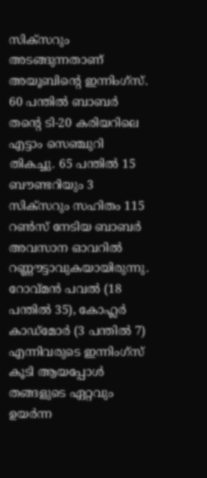സിക്സറും അടങ്ങുന്നതാണ് അയൂബിൻ്റെ ഇന്നിംഗ്സ്. 60 പന്തിൽ ബാബർ തൻ്റെ ടി-20 കരിയറിലെ എട്ടാം സെഞ്ചുറി തികച്ചു. 65 പന്തിൽ 15 ബൗണ്ടറിയും 3 സിക്സറും സഹിതം 115 റൺസ് നേടിയ ബാബർ അവസാന ഓവറിൽ റണ്ണൗട്ടാവുകയായിരുന്നു. റോവ്മൻ പവൽ (18 പന്തിൽ 35), കോഹ്ലർ കാഡ്‌മോർ (3 പന്തിൽ 7) എന്നിവരുടെ ഇന്നിംഗ്സ് കൂടി ആയപ്പോൾ തങ്ങളുടെ ഏറ്റവും ഉയർന്ന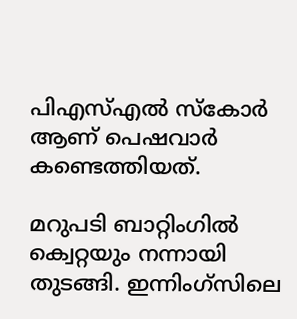പിഎസ്എൽ സ്കോർ ആണ് പെഷവാർ കണ്ടെത്തിയത്.

മറുപടി ബാറ്റിംഗിൽ ക്വെറ്റയും നന്നായി തുടങ്ങി. ഇന്നിംഗ്സിലെ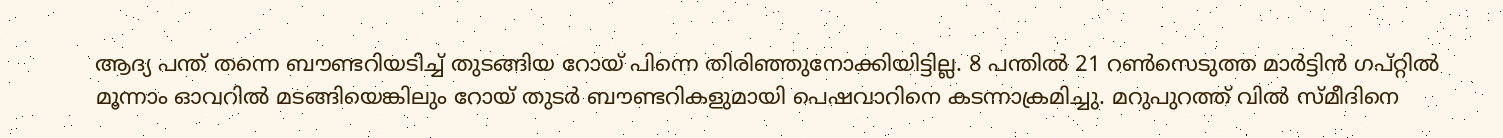ആദ്യ പന്ത് തന്നെ ബൗണ്ടറിയടിച്ച് തുടങ്ങിയ റോയ് പിന്നെ തിരിഞ്ഞുനോക്കിയിട്ടില്ല. 8 പന്തിൽ 21 റൺസെടുത്ത മാർട്ടിൻ ഗപ്റ്റിൽ മൂന്നാം ഓവറിൽ മടങ്ങിയെങ്കിലും റോയ് തുടർ ബൗണ്ടറികളുമായി പെഷവാറിനെ കടന്നാക്രമിച്ചു. മറുപുറത്ത് വിൽ സ്‌മീദിനെ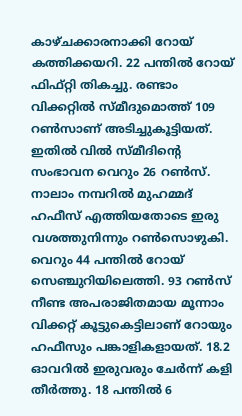കാഴ്ചക്കാരനാക്കി റോയ് കത്തിക്കയറി. 22 പന്തിൽ റോയ് ഫിഫ്റ്റി തികച്ചു. രണ്ടാം വിക്കറ്റിൽ സ്‌മീദുമൊത്ത് 109 റൺസാണ് അടിച്ചുകൂട്ടിയത്. ഇതിൽ വിൽ സ്‌മീദിൻ്റെ സംഭാവന വെറും 26 റൺസ്. നാലാം നമ്പറിൽ മുഹമ്മദ് ഹഫീസ് എത്തിയതോടെ ഇരു വശത്തുനിന്നും റൺസൊഴുകി. വെറും 44 പന്തിൽ റോയ് സെഞ്ചുറിയിലെത്തി. 93 റൺസ് നീണ്ട അപരാജിതമായ മൂന്നാം വിക്കറ്റ് കൂട്ടുകെട്ടിലാണ് റോയും ഹഫീസും പങ്കാളികളായത്. 18.2 ഓവറിൽ ഇരുവരും ചേർന്ന് കളി തീർത്തു. 18 പന്തിൽ 6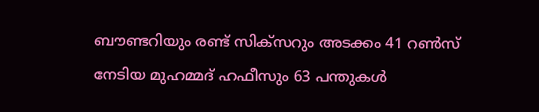ബൗണ്ടറിയും രണ്ട് സിക്സറും അടക്കം 41 റൺസ് നേടിയ മുഹമ്മദ് ഹഫീസും 63 പന്തുകൾ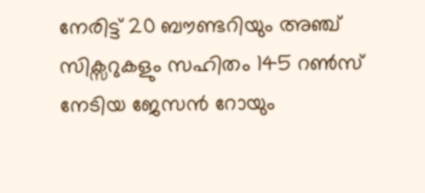നേരിട്ട് 20 ബൗണ്ടറിയും അഞ്ച് സിക്സറുകളും സഹിതം 145 റൺസ് നേടിയ ജേസൻ റോയും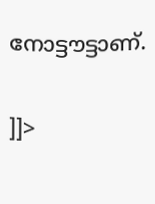നോട്ടൗട്ടാണ്.

]]>